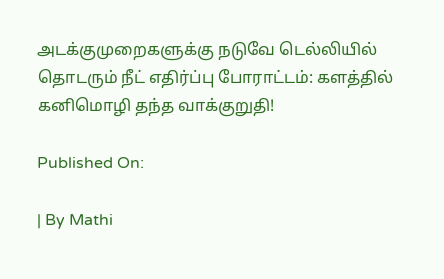அடக்குமுறைகளுக்கு நடுவே டெல்லியில் தொடரும் நீட் எதிர்ப்பு போராட்டம்: களத்தில் கனிமொழி தந்த வாக்குறுதி!

Published On:

| By Mathi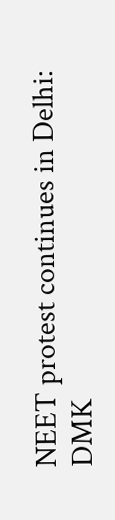NEET protest continues in Delhi: DMK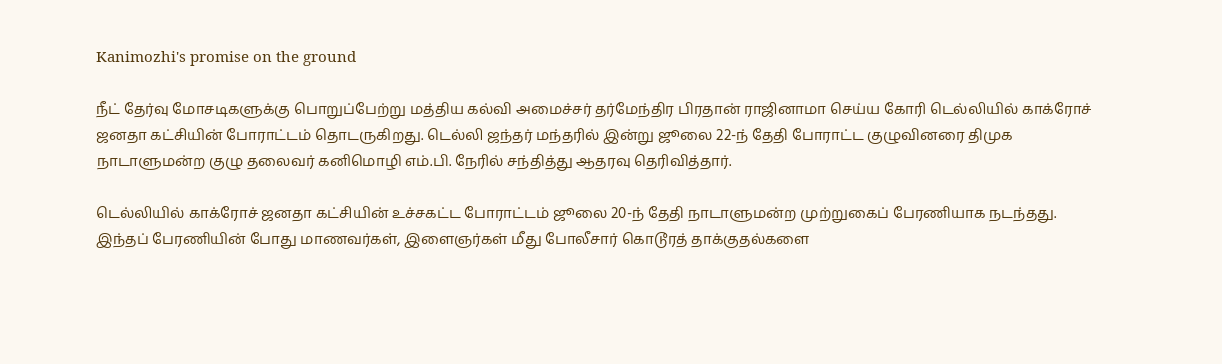Kanimozhi's promise on the ground

நீட் தேர்வு மோசடிகளுக்கு பொறுப்பேற்று மத்திய கல்வி அமைச்சர் தர்மேந்திர பிரதான் ராஜினாமா செய்ய கோரி டெல்லியில் காக்ரோச் ஜனதா கட்சியின் போராட்டம் தொடருகிறது. டெல்லி ஜந்தர் மந்தரில் இன்று ஜூலை 22-ந் தேதி போராட்ட குழுவினரை திமுக நாடாளுமன்ற குழு தலைவர் கனிமொழி எம்.பி. நேரில் சந்தித்து ஆதரவு தெரிவித்தார்.

டெல்லியில் காக்ரோச் ஜனதா கட்சியின் உச்சகட்ட போராட்டம் ஜூலை 20-ந் தேதி நாடாளுமன்ற முற்றுகைப் பேரணியாக நடந்தது. இந்தப் பேரணியின் போது மாணவர்கள், இளைஞர்கள் மீது போலீசார் கொடூரத் தாக்குதல்களை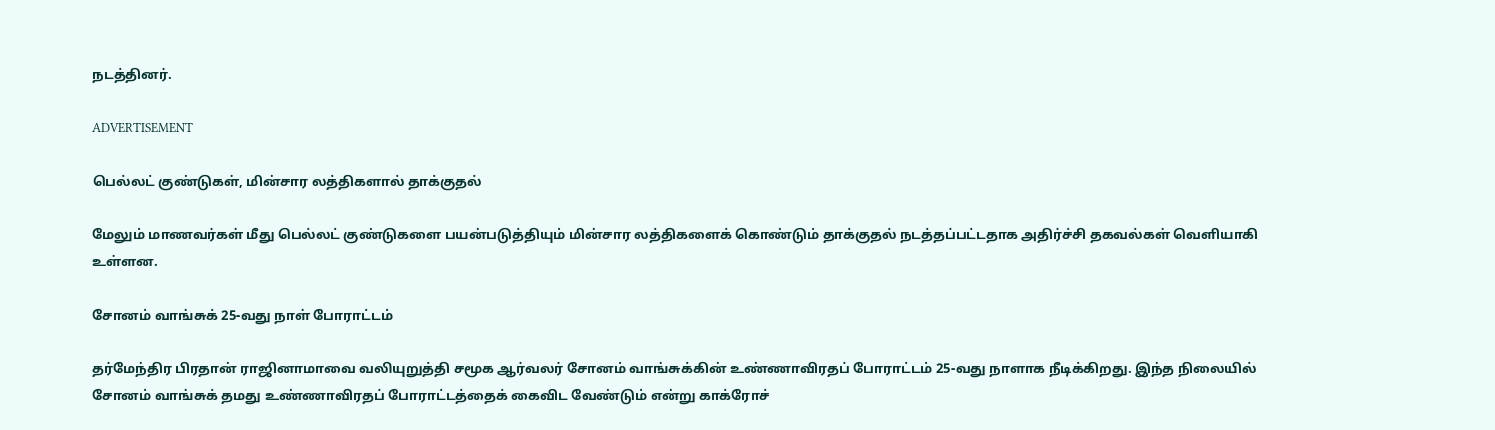நடத்தினர்.

ADVERTISEMENT

பெல்லட் குண்டுகள், மின்சார லத்திகளால் தாக்குதல்

மேலும் மாணவர்கள் மீது பெல்லட் குண்டுகளை பயன்படுத்தியும் மின்சார லத்திகளைக் கொண்டும் தாக்குதல் நடத்தப்பட்டதாக அதிர்ச்சி தகவல்கள் வெளியாகி உள்ளன.

சோனம் வாங்சுக் 25-வது நாள் போராட்டம்

தர்மேந்திர பிரதான் ராஜினாமாவை வலியுறுத்தி சமூக ஆர்வலர் சோனம் வாங்சுக்கின் உண்ணாவிரதப் போராட்டம் 25-வது நாளாக நீடிக்கிறது. இந்த நிலையில் சோனம் வாங்சுக் தமது உண்ணாவிரதப் போராட்டத்தைக் கைவிட வேண்டும் என்று காக்ரோச்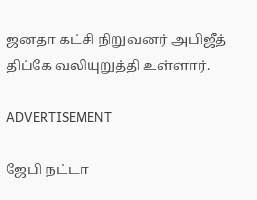ஜனதா கட்சி நிறுவனர் அபிஜீத் திப்கே வலியுறுத்தி உள்ளார்.

ADVERTISEMENT

ஜேபி நட்டா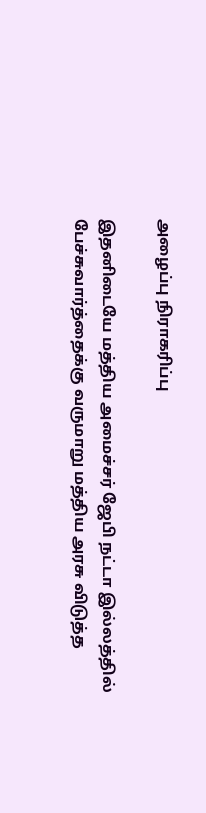அழைப்பு நிராகரிப்பு

இதனிடையே மத்திய அமைச்சர் ஜேபி நட்டா இல்லத்தில் பேச்சுவார்த்தைக்கு வருமாறு மத்திய அரசு விடுத்த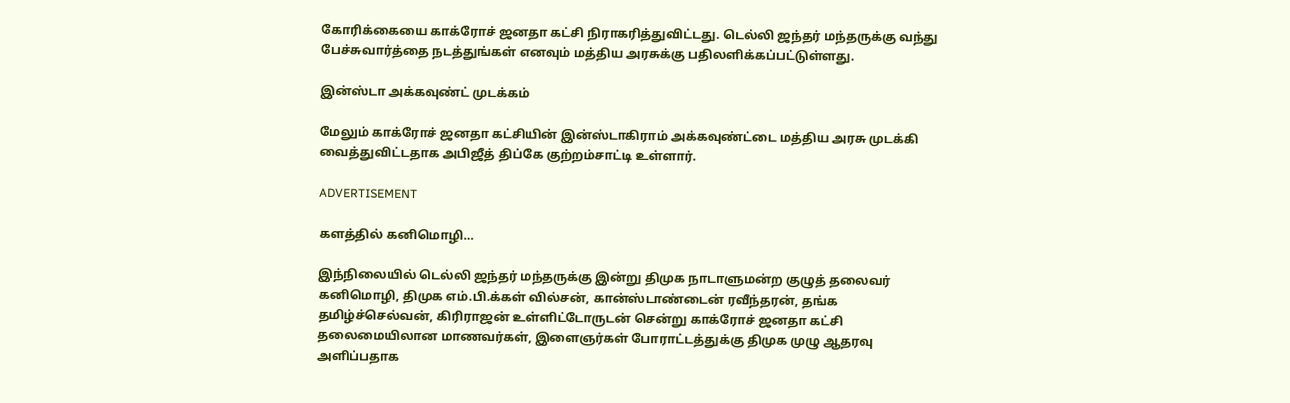கோரிக்கையை காக்ரோச் ஜனதா கட்சி நிராகரித்துவிட்டது. டெல்லி ஜந்தர் மந்தருக்கு வந்து பேச்சுவார்த்தை நடத்துங்கள் எனவும் மத்திய அரசுக்கு பதிலளிக்கப்பட்டுள்ளது.

இன்ஸ்டா அக்கவுண்ட் முடக்கம்

மேலும் காக்ரோச் ஜனதா கட்சியின் இன்ஸ்டாகிராம் அக்கவுண்ட்டை மத்திய அரசு முடக்கி வைத்துவிட்டதாக அபிஜீத் திப்கே குற்றம்சாட்டி உள்ளார்.

ADVERTISEMENT

களத்தில் கனிமொழி…

இந்நிலையில் டெல்லி ஜந்தர் மந்தருக்கு இன்று திமுக நாடாளுமன்ற குழுத் தலைவர் கனிமொழி, திமுக எம்.பி.க்கள் வில்சன், கான்ஸ்டாண்டைன் ரவீந்தரன், தங்க தமிழ்ச்செல்வன், கிரிராஜன் உள்ளிட்டோருடன் சென்று காக்ரோச் ஜனதா கட்சி தலைமையிலான மாணவர்கள், இளைஞர்கள் போராட்டத்துக்கு திமுக முழு ஆதரவு அளிப்பதாக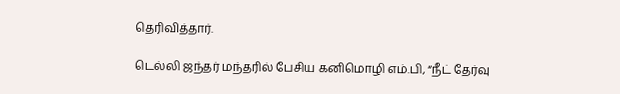தெரிவித்தார்.

டெல்லி ஜந்தர் மந்தரில் பேசிய கனிமொழி எம்.பி, “நீட் தேர்வு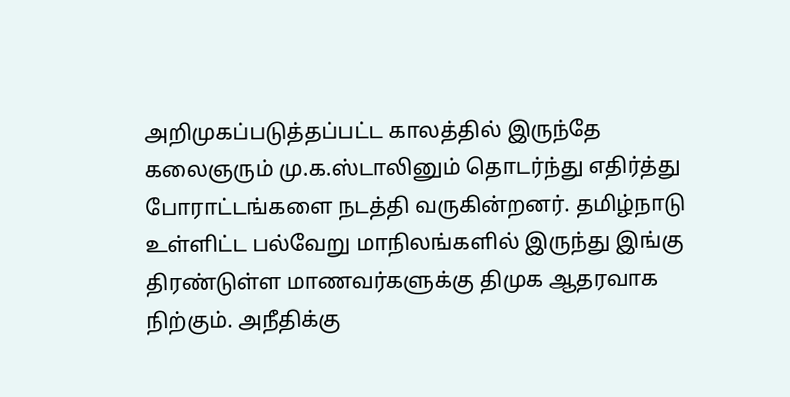அறிமுகப்படுத்தப்பட்ட காலத்தில் இருந்தே கலைஞரும் மு.க.ஸ்டாலினும் தொடர்ந்து எதிர்த்து போராட்டங்களை நடத்தி வருகின்றனர். தமிழ்நாடு உள்ளிட்ட பல்வேறு மாநிலங்களில் இருந்து இங்கு திரண்டுள்ள மாணவர்களுக்கு திமுக ஆதரவாக நிற்கும். அநீதிக்கு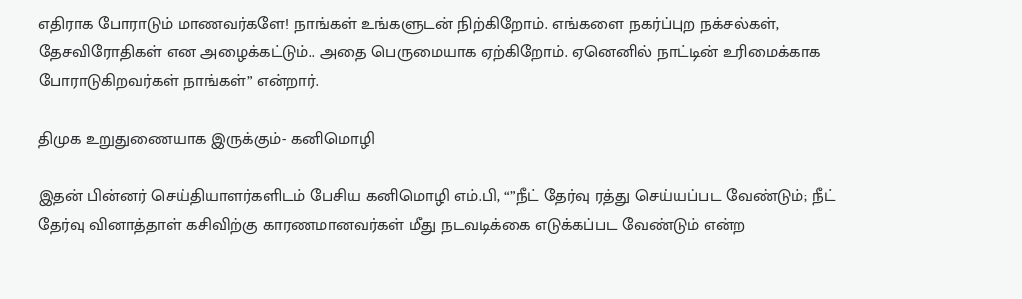எதிராக போராடும் மாணவர்களே! நாங்கள் உங்களுடன் நிற்கிறோம். எங்களை நகர்ப்புற நக்சல்கள், தேசவிரோதிகள் என அழைக்கட்டும்.. அதை பெருமையாக ஏற்கிறோம். ஏனெனில் நாட்டின் உரிமைக்காக போராடுகிறவர்கள் நாங்கள்” என்றார்.

திமுக உறுதுணையாக இருக்கும்- கனிமொழி

இதன் பின்னர் செய்தியாளர்களிடம் பேசிய கனிமொழி எம்.பி, “”நீட் தேர்வு ரத்து செய்யப்பட வேண்டும்; நீட் தேர்வு வினாத்தாள் கசிவிற்கு காரணமானவர்கள் மீது நடவடிக்கை எடுக்கப்பட வேண்டும் என்ற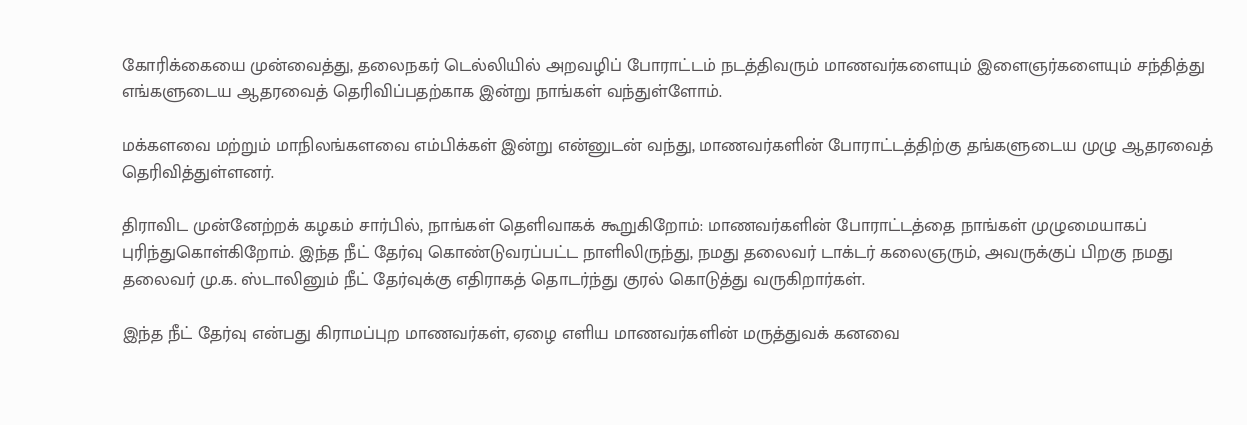கோரிக்கையை முன்வைத்து, தலைநகர் டெல்லியில் அறவழிப் போராட்டம் நடத்திவரும் மாணவர்களையும் இளைஞர்களையும் சந்தித்து எங்களுடைய ஆதரவைத் தெரிவிப்பதற்காக இன்று நாங்கள் வந்துள்ளோம்.

மக்களவை மற்றும் மாநிலங்களவை எம்பிக்கள் இன்று என்னுடன் வந்து, மாணவர்களின் போராட்டத்திற்கு தங்களுடைய முழு ஆதரவைத் தெரிவித்துள்ளனர்.

திராவிட முன்னேற்றக் கழகம் சார்பில், நாங்கள் தெளிவாகக் கூறுகிறோம்: மாணவர்களின் போராட்டத்தை நாங்கள் முழுமையாகப் புரிந்துகொள்கிறோம். இந்த நீட் தேர்வு கொண்டுவரப்பட்ட நாளிலிருந்து, நமது தலைவர் டாக்டர் கலைஞரும், அவருக்குப் பிறகு நமது தலைவர் மு.க. ஸ்டாலினும் நீட் தேர்வுக்கு எதிராகத் தொடர்ந்து குரல் கொடுத்து வருகிறார்கள்.

இந்த நீட் தேர்வு என்பது கிராமப்புற மாணவர்கள், ஏழை எளிய மாணவர்களின் மருத்துவக் கனவை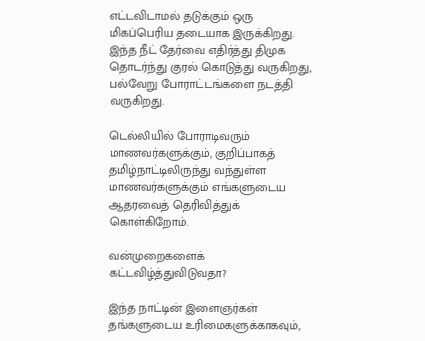எட்டவிடாமல் தடுக்கும் ஒரு மிகப்பெரிய தடையாக இருக்கிறது. இந்த நீட் தேர்வை எதிர்த்து திமுக தொடர்ந்து குரல் கொடுத்து வருகிறது, பல்வேறு போராட்டங்களை நடத்தி வருகிறது.

டெல்லியில் போராடிவரும் மாணவர்களுக்கும், குறிப்பாகத் தமிழ்நாட்டிலிருந்து வந்துள்ள மாணவர்களுக்கும் எங்களுடைய ஆதரவைத் தெரிவித்துக் கொள்கிறோம்.

வன்முறைகளைக் கட்டவிழ்த்துவிடுவதா?

இந்த நாட்டின் இளைஞர்கள் தங்களுடைய உரிமைகளுக்காகவும்,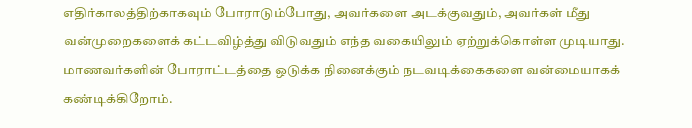எதிர்காலத்திற்காகவும் போராடும்போது, அவர்களை அடக்குவதும், அவர்கள் மீது வன்முறைகளைக் கட்டவிழ்த்து விடுவதும் எந்த வகையிலும் ஏற்றுக்கொள்ள முடியாது. மாணவர்களின் போராட்டத்தை ஒடுக்க நினைக்கும் நடவடிக்கைகளை வன்மையாகக் கண்டிக்கிறோம்.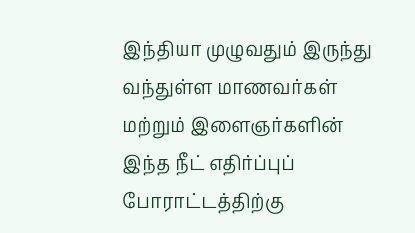இந்தியா முழுவதும் இருந்து வந்துள்ள மாணவர்கள் மற்றும் இளைஞர்களின் இந்த நீட் எதிர்ப்புப் போராட்டத்திற்கு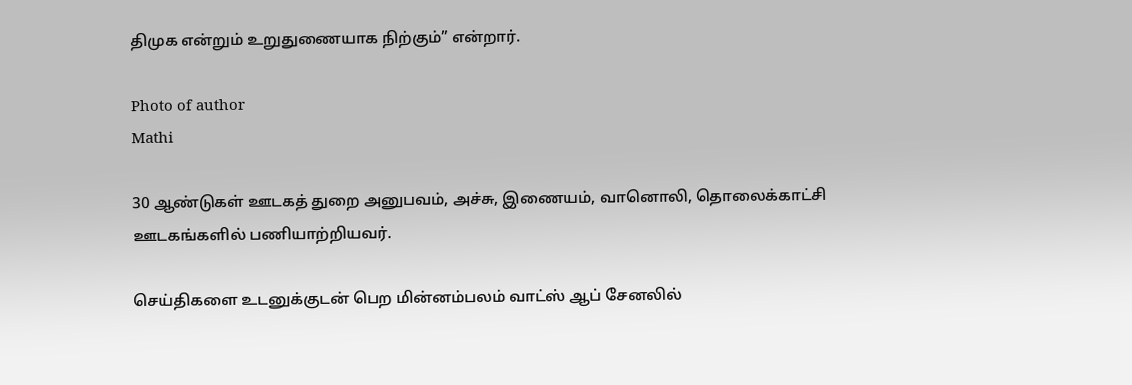திமுக என்றும் உறுதுணையாக நிற்கும்” என்றார்.

Photo of author
Mathi

30 ஆண்டுகள் ஊடகத் துறை அனுபவம், அச்சு, இணையம், வானொலி, தொலைக்காட்சி ஊடகங்களில் பணியாற்றியவர்.

செய்திகளை உடனுக்குடன் பெற மின்னம்பலம் வாட்ஸ் ஆப் சேனலில்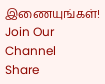இணையுங்கள்!
Join Our Channel
Share